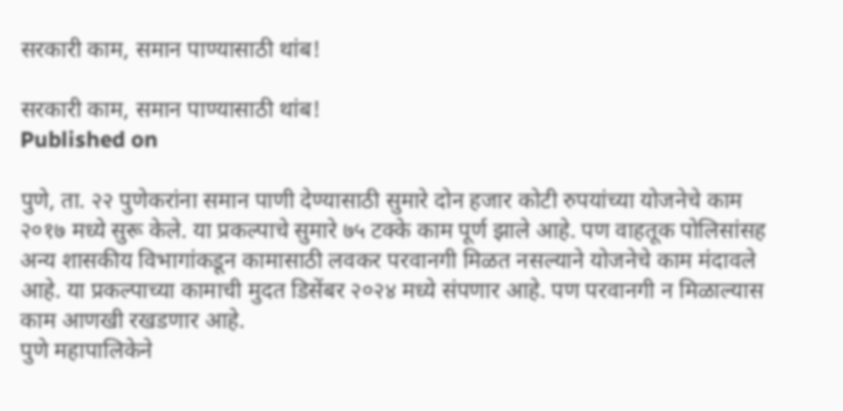सरकारी काम, समान पाण्यासाठी थांब!

सरकारी काम, समान पाण्यासाठी थांब!
Published on

पुणे, ता. २२ पुणेकरांना समान पाणी देण्यासाठी सुमारे दोन हजार कोटी रुपयांच्या योजनेचे काम २०१७ मध्ये सुरू केले. या प्रकल्पाचे सुमारे ७५ टक्के काम पूर्ण झाले आहे. पण वाहतूक पोलिसांसह अन्य शासकीय विभागांकडून कामासाठी लवकर परवानगी मिळत नसल्याने योजनेचे काम मंदावले आहे. या प्रकल्पाच्या कामाची मुदत डिसेंबर २०२४ मध्ये संपणार आहे. पण परवानगी न मिळाल्यास काम आणखी रखडणार आहे.
पुणे महापालिकेने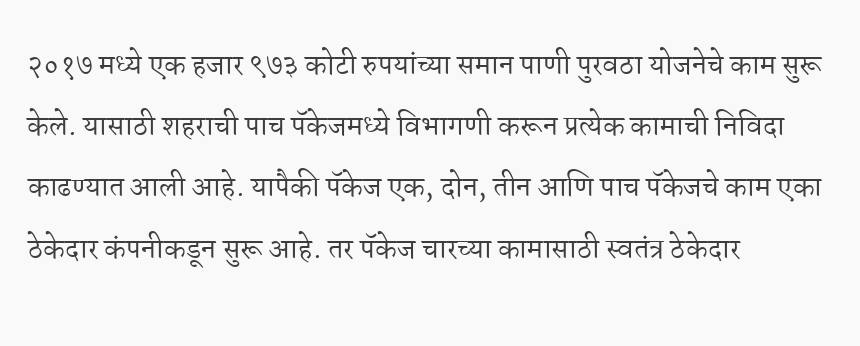२०१७ मध्ये एक हजार ९७३ कोटी रुपयांच्या समान पाणी पुरवठा योजनेचे काम सुरू केले. यासाठी शहराची पाच पॅकेजमध्ये विभागणी करून प्रत्येक कामाची निविदा काढण्यात आली आहे. यापैकी पॅकेज एक, दोन, तीन आणि पाच पॅकेजचे काम एका ठेकेदार कंपनीकडून सुरू आहे. तर पॅकेज चारच्या कामासाठी स्वतंत्र ठेकेदार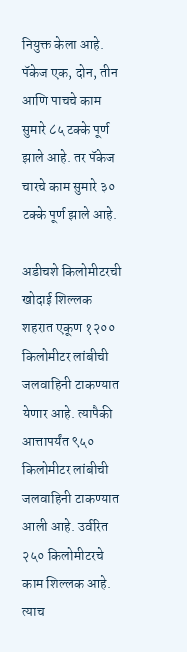नियुक्त केला आहे. पॅकेज एक, दोन, तीन आणि पाचचे काम सुमारे ८५ टक्के पूर्ण झाले आहे. तर पॅकेज चारचे काम सुमारे ३० टक्के पूर्ण झाले आहे.

अडीचशे किलोमीटरची खोदाई शिल्लक
शहरात एकूण १२०० किलोमीटर लांबीची जलवाहिनी टाकण्यात येणार आहे. त्यापैकी आत्तापर्यंत ९५० किलोमीटर लांबीची जलवाहिनी टाकण्यात आली आहे. उर्वरित २५० किलोमीटरचे काम शिल्लक आहे. त्याच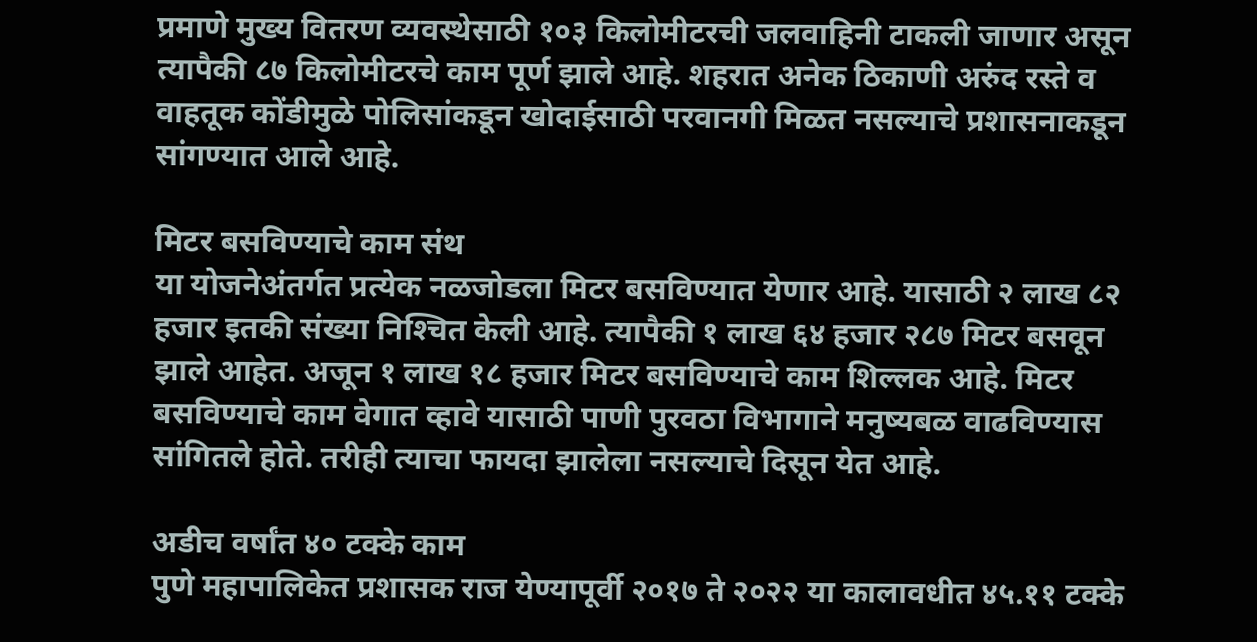प्रमाणे मुख्य वितरण व्यवस्थेसाठी १०३ किलोमीटरची जलवाहिनी टाकली जाणार असून त्यापैकी ८७ किलोमीटरचे काम पूर्ण झाले आहे. शहरात अनेक ठिकाणी अरुंद रस्ते व वाहतूक कोंडीमुळे पोलिसांकडून खोदाईसाठी परवानगी मिळत नसल्याचे प्रशासनाकडून सांगण्यात आले आहे.

मिटर बसविण्याचे काम संथ
या योजनेअंतर्गत प्रत्येक नळजोडला मिटर बसविण्यात येणार आहे. यासाठी २ लाख ८२ हजार इतकी संख्या निश्‍चित केली आहे. त्यापैकी १ लाख ६४ हजार २८७ मिटर बसवून झाले आहेत. अजून १ लाख १८ हजार मिटर बसविण्याचे काम शिल्लक आहे. मिटर बसविण्याचे काम वेगात व्हावे यासाठी पाणी पुरवठा विभागाने मनुष्यबळ वाढविण्यास सांगितले होते. तरीही त्याचा फायदा झालेला नसल्याचे दिसून येत आहे.

अडीच वर्षांत ४० टक्के काम
पुणे महापालिकेत प्रशासक राज येण्यापूर्वी २०१७ ते २०२२ या कालावधीत ४५.११ टक्के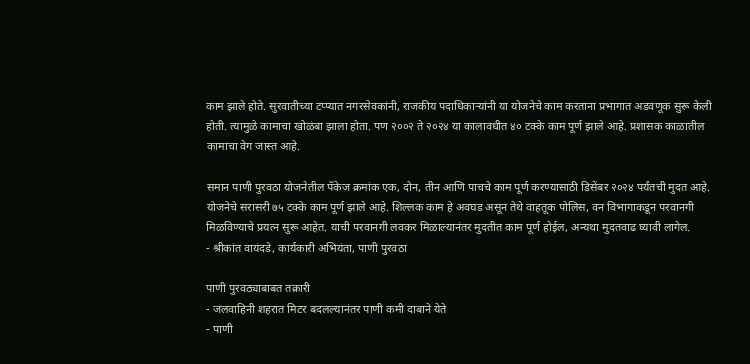काम झाले होते. सुरवातीच्या टप्प्यात नगरसेवकांनी, राजकीय पदाधिकाऱ्यांनी या योजनेचे काम करताना प्रभागात अडवणूक सुरू केली होती. त्यामुळे कामाचा खोळंबा झाला होता. पण २००२ ते २०२४ या कालावधीत ४० टक्के काम पूर्ण झाले आहे. प्रशासक काळातील कामाचा वेग जास्त आहे.

समान पाणी पुरवठा योजनेतील पॅकेज क्रमांक एक, दोन, तीन आणि पाचचे काम पूर्ण करण्यासाठी डिसेंबर २०२४ पर्यंतची मुदत आहे. योजनेचे सरासरी ७५ टक्के काम पूर्ण झाले आहे. शिल्लक काम हे अवघड असून तेथे वाहतूक पोलिस, वन विभागाकडून परवानगी मिळविण्याचे प्रयत्न सुरू आहेत. याची परवानगी लवकर मिळाल्यानंतर मुदतीत काम पूर्ण होईल, अन्यथा मुदतवाढ घ्यावी लागेल.
- श्रीकांत वायंदडे, कार्यकारी अभियंता, पाणी पुरवठा

पाणी पुरवठ्याबाबत तक्रारी
- जलवाहिनी शहरात मिटर बदलल्यानंतर पाणी कमी दाबाने येते
- पाणी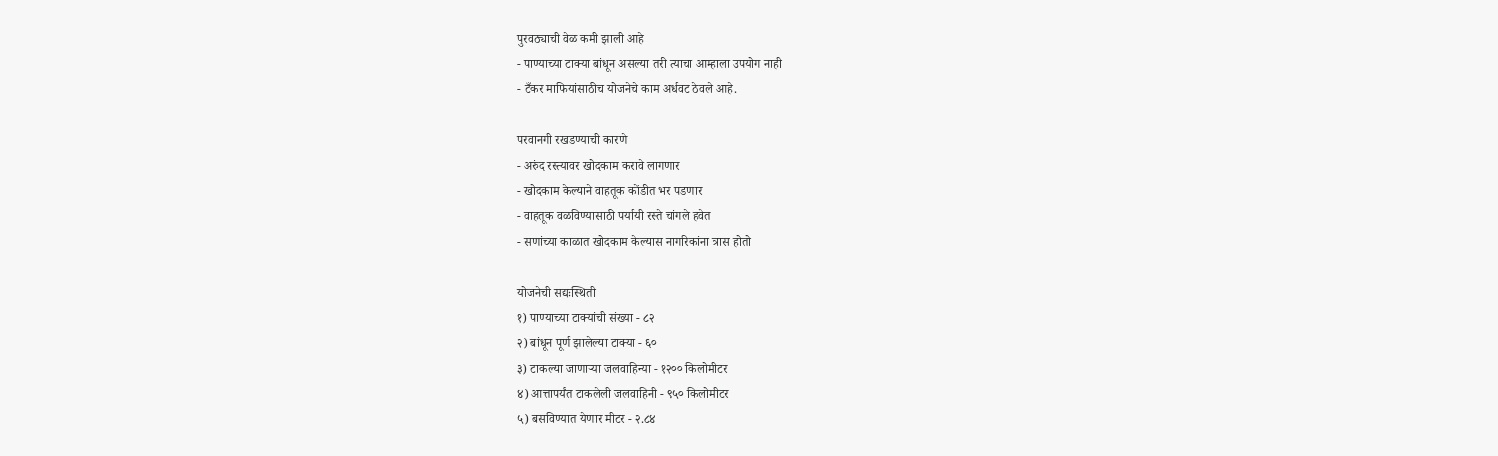पुरवठ्याची वेळ कमी झाली आहे
- पाण्याच्या टाक्या बांधून असल्या तरी त्याचा आम्हाला उपयोग नाही
- टँकर माफियांसाठीच योजनेचे काम अर्धवट ठेवले आहे.

परवानगी रखडण्याची कारणे
- अरुंद रस्त्यावर खोदकाम करावे लागणार
- खोदकाम केल्याने वाहतूक कोंडीत भर पडणार
- वाहतूक वळविण्यासाठी पर्यायी रस्ते चांगले हवेत
- सणांच्या काळात खोदकाम केल्यास नागरिकांना त्रास होतो

योजनेची सद्यःस्थिती
१) पाण्याच्या टाक्यांची संख्या - ८२
२) बांधून पूर्ण झालेल्या टाक्या - ६०
३) टाकल्या जाणाऱ्या जलवाहिन्या - १२०० किलोमीटर
४) आत्तापर्यंत टाकलेली जलवाहिनी - ९५० किलोमीटर
५) बसविण्यात येणार मीटर - २.८४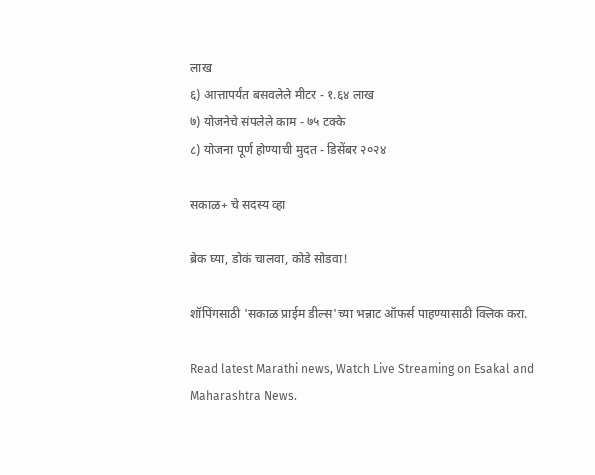लाख
६) आत्तापर्यंत बसवलेले मीटर - १.६४ लाख
७) योजनेचे संपलेले काम - ७५ टक्के
८) योजना पूर्ण होण्याची मुदत - डिसेंबर २०२४

सकाळ+ चे सदस्य व्हा

ब्रेक घ्या, डोकं चालवा, कोडे सोडवा!

शॉपिंगसाठी 'सकाळ प्राईम डील्स'च्या भन्नाट ऑफर्स पाहण्यासाठी क्लिक करा.

Read latest Marathi news, Watch Live Streaming on Esakal and Maharashtra News.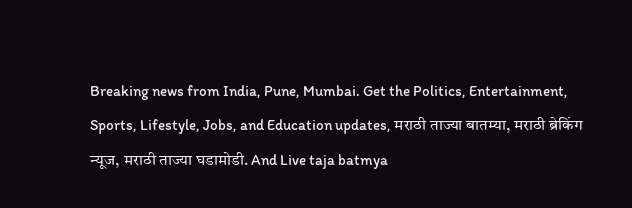Breaking news from India, Pune, Mumbai. Get the Politics, Entertainment, Sports, Lifestyle, Jobs, and Education updates, मराठी ताज्या बातम्या, मराठी ब्रेकिंग न्यूज, मराठी ताज्या घडामोडी. And Live taja batmya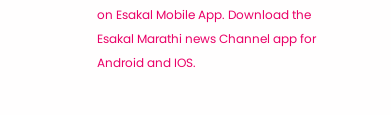on Esakal Mobile App. Download the Esakal Marathi news Channel app for Android and IOS.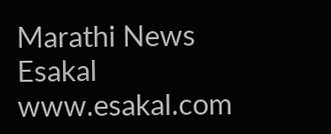Marathi News Esakal
www.esakal.com